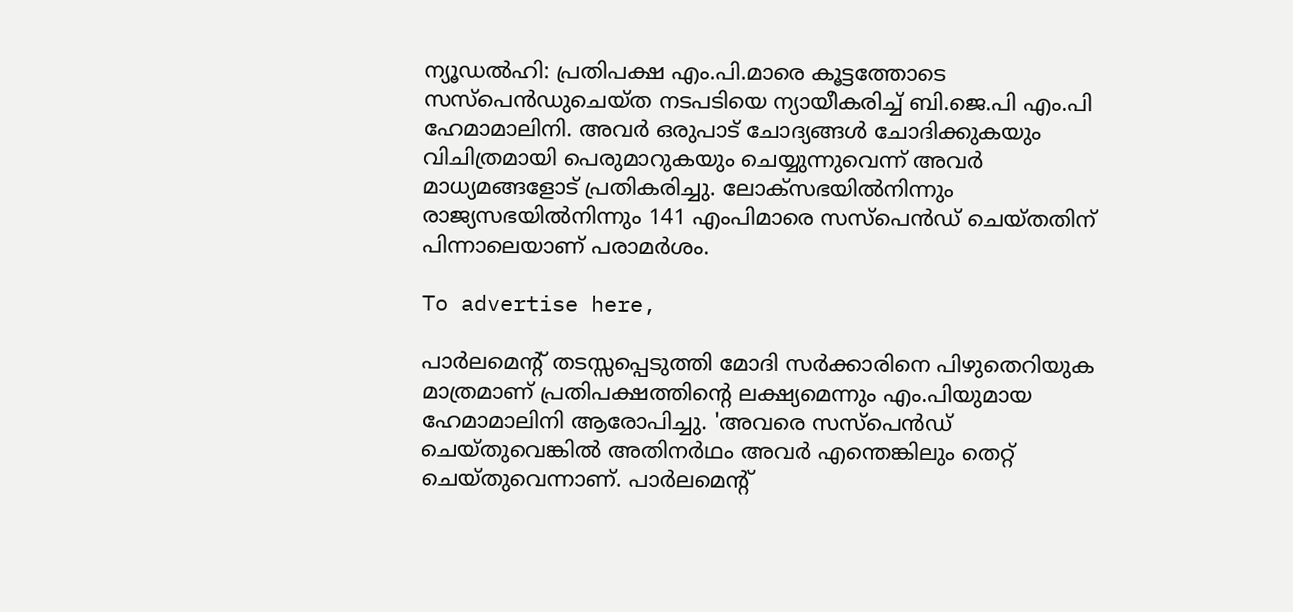ന്യൂഡല്‍ഹി: പ്രതിപക്ഷ എം.പി.മാരെ കൂട്ടത്തോടെ സസ്പെന്‍ഡുചെയ്ത നടപടിയെ ന്യായീകരിച്ച് ബി.ജെ.പി എം.പി ഹേമാമാലിനി. അവര്‍ ഒരുപാട് ചോദ്യങ്ങള്‍ ചോദിക്കുകയും വിചിത്രമായി പെരുമാറുകയും ചെയ്യുന്നുവെന്ന് അവര്‍ മാധ്യമങ്ങളോട് പ്രതികരിച്ചു. ലോക്സഭയില്‍നിന്നും രാജ്യസഭയില്‍നിന്നും 141 എംപിമാരെ സസ്പെന്‍ഡ് ചെയ്തതിന് പിന്നാലെയാണ് പരാമര്‍ശം.

To advertise here,

പാര്‍ലമെന്റ് തടസ്സപ്പെടുത്തി മോദി സര്‍ക്കാരിനെ പിഴുതെറിയുക മാത്രമാണ് പ്രതിപക്ഷത്തിന്റെ ലക്ഷ്യമെന്നും എം.പിയുമായ ഹേമാമാലിനി ആരോപിച്ചു. 'അവരെ സസ്പെന്‍ഡ് ചെയ്തുവെങ്കില്‍ അതിനര്‍ഥം അവര്‍ എന്തെങ്കിലും തെറ്റ് ചെയ്തുവെന്നാണ്. പാര്‍ലമെന്റ്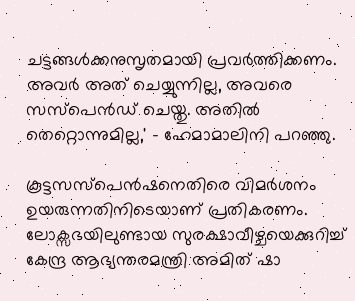ചട്ടങ്ങള്‍ക്കനുസൃതമായി പ്രവര്‍ത്തിക്കണം. അവര്‍ അത് ചെയ്യുന്നില്ല, അവരെ സസ്പെന്‍ഡ് ചെയ്തു. അതില്‍ തെറ്റൊന്നുമില്ല,' - ഹേമാമാലിനി പറഞ്ഞു.

കൂട്ടസസ്‌പെന്‍ഷനെതിരെ വിമര്‍ശനം ഉയരുന്നതിനിടെയാണ് പ്രതികരണം. ലോക്സഭയിലുണ്ടായ സുരക്ഷാവീഴ്ചയെക്കുറിച്ച് കേന്ദ്ര ആഭ്യന്തരമന്ത്രി അമിത് ഷാ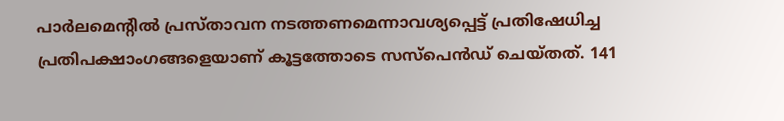പാര്‍ലമെന്റില്‍ പ്രസ്താവന നടത്തണമെന്നാവശ്യപ്പെട്ട് പ്രതിഷേധിച്ച പ്രതിപക്ഷാംഗങ്ങളെയാണ് കൂട്ടത്തോടെ സസ്‌പെന്‍ഡ് ചെയ്തത്. 141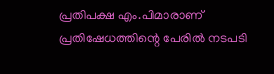പ്രതിപക്ഷ എം.പിമാരാണ് പ്രതിഷേധത്തിന്റെ പേരില്‍ നടപടി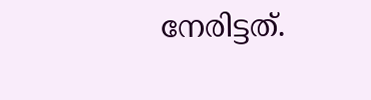നേരിട്ടത്.